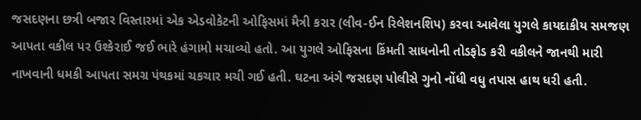જસદણના છત્રી બજાર વિસ્તારમાં એક એડવોકેટની ઓફિસમાં મૈત્રી કરાર (લીવ-ઈન રિલેશનશિપ) કરવા આવેલા યુગલે કાયદાકીય સમજણ આપતા વકીલ પર ઉશ્કેરાઈ જઈ ભારે હંગામો મચાવ્યો હતો. આ યુગલે ઓફિસના કિંમતી સાધનોની તોડફોડ કરી વકીલને જાનથી મારી નાખવાની ધમકી આપતા સમગ્ર પંથકમાં ચકચાર મચી ગઈ હતી. ઘટના અંગે જસદણ પોલીસે ગુનો નોંધી વધુ તપાસ હાથ ધરી હતી.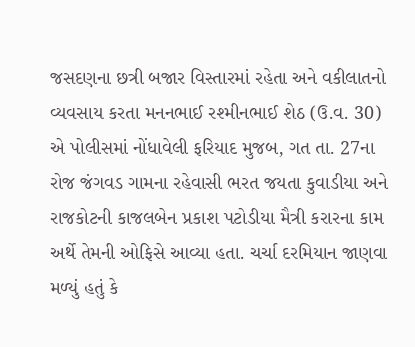જસદણના છત્રી બજાર વિસ્તારમાં રહેતા અને વકીલાતનો વ્યવસાય કરતા મનનભાઈ રશ્મીનભાઈ શેઠ (ઉ.વ. 30) એ પોલીસમાં નોંધાવેલી ફરિયાદ મુજબ, ગત તા. 27ના રોજ જંગવડ ગામના રહેવાસી ભરત જયતા કુવાડીયા અને રાજકોટની કાજલબેન પ્રકાશ પટોડીયા મૈત્રી કરારના કામ અર્થે તેમની ઓફિસે આવ્યા હતા. ચર્ચા દરમિયાન જાણવા મળ્યું હતું કે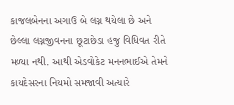કાજલબેનના અગાઉ બે લગ્ન થયેલા છે અને છેલ્લા લગ્નજીવનના છૂટાછેડા હજુ વિધિવત રીતે મળ્યા નથી. આથી એડવોકેટ મનનભાઈએ તેમને કાયદેસરના નિયમો સમજાવી અત્યારે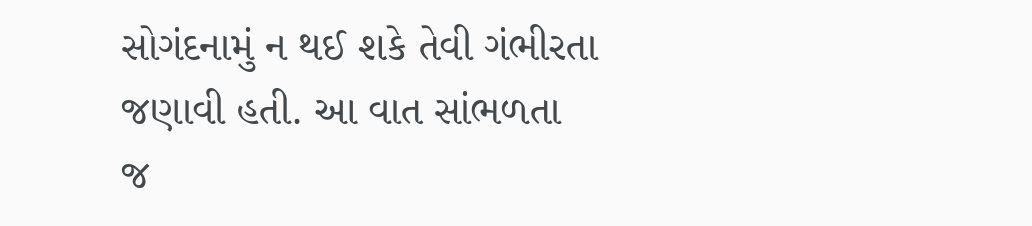સોગંદનામું ન થઈ શકે તેવી ગંભીરતા જણાવી હતી. આ વાત સાંભળતા જ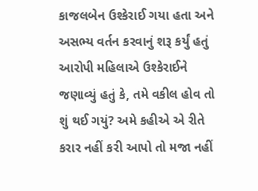કાજલબેન ઉશ્કેરાઈ ગયા હતા અને અસભ્ય વર્તન કરવાનું શરૂ કર્યું હતું
આરોપી મહિલાએ ઉશ્કેરાઈને જણાવ્યું હતું કે, તમે વકીલ હોવ તો શું થઈ ગયું? અમે કહીએ એ રીતે કરાર નહીં કરી આપો તો મજા નહીં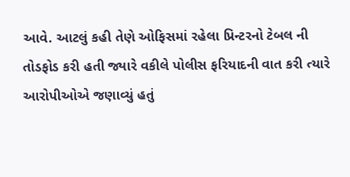આવે. આટલું કહી તેણે ઓફિસમાં રહેલા પ્રિન્ટરનો ટેબલ ની તોડફોડ કરી હતી જ્યારે વકીલે પોલીસ ફરિયાદની વાત કરી ત્યારે આરોપીઓએ જણાવ્યું હતું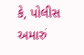કે, પોલીસ અમારું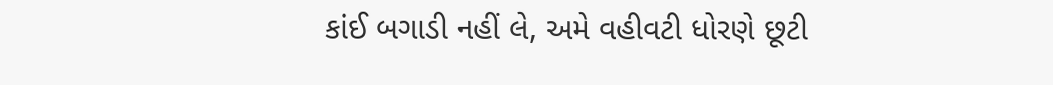કાંઈ બગાડી નહીં લે, અમે વહીવટી ધોરણે છૂટી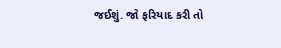જઈશું. જો ફરિયાદ કરી તો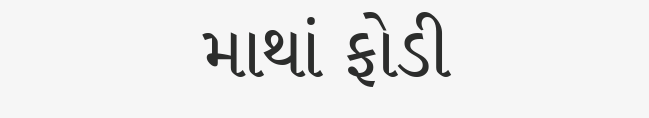માથાં ફોડી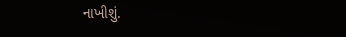નાખીશું.